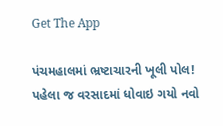Get The App

પંચમહાલમાં ભ્રષ્ટાચારની ખૂલી પોલ! પહેલા જ વરસાદમાં ધોવાઇ ગયો નવો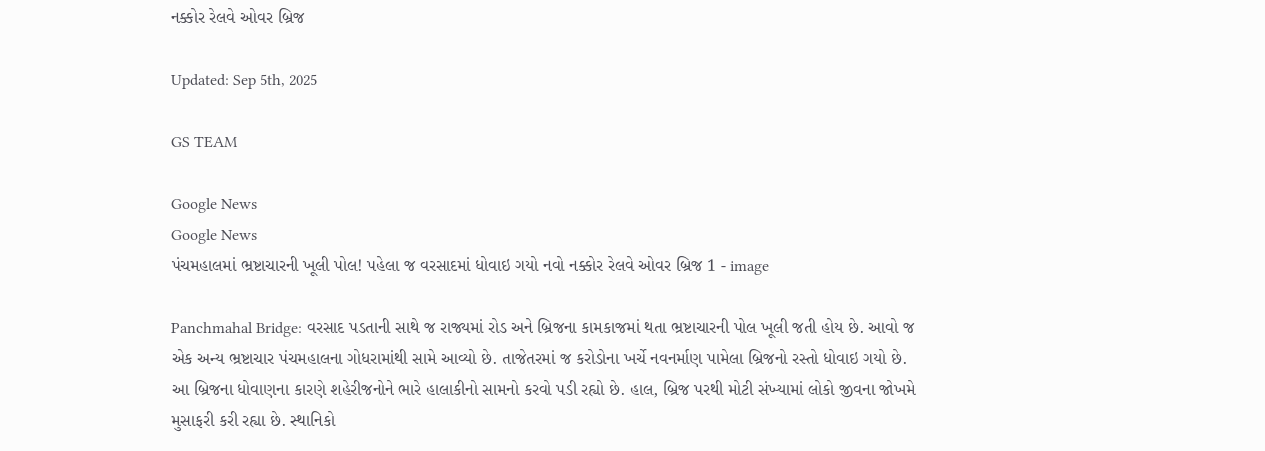નક્કોર રેલવે ઓવર બ્રિજ

Updated: Sep 5th, 2025

GS TEAM

Google News
Google News
પંચમહાલમાં ભ્રષ્ટાચારની ખૂલી પોલ! પહેલા જ વરસાદમાં ધોવાઇ ગયો નવો નક્કોર રેલવે ઓવર બ્રિજ 1 - image

Panchmahal Bridge: વરસાદ પડતાની સાથે જ રાજ્યમાં રોડ અને બ્રિજના કામકાજમાં થતા ભ્રષ્ટાચારની પોલ ખૂલી જતી હોય છે. આવો જ એક અન્ય ભ્રષ્ટાચાર પંચમહાલના ગોધરામાંથી સામે આવ્યો છે. તાજેતરમાં જ કરોડોના ખર્ચે નવનર્માણ પામેલા બ્રિજનો રસ્તો ધોવાઇ ગયો છે. આ બ્રિજના ધોવાણના કારણે શહેરીજનોને ભારે હાલાકીનો સામનો કરવો પડી રહ્યો છે. હાલ, બ્રિજ પરથી મોટી સંખ્યામાં લોકો જીવના જોખમે મુસાફરી કરી રહ્યા છે. સ્થાનિકો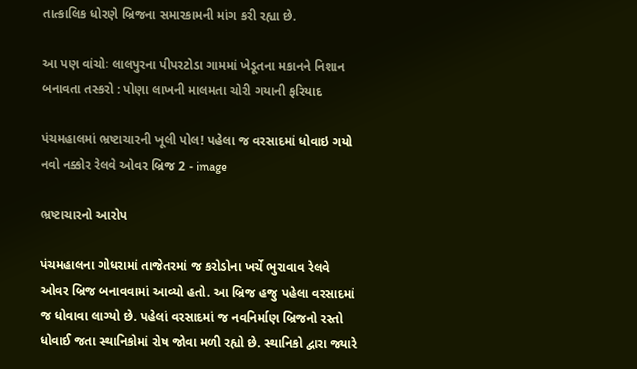તાત્કાલિક ધોરણે બ્રિજના સમારકામની માંગ કરી રહ્યા છે.

આ પણ વાંચોઃ લાલપુરના પીપરટોડા ગામમાં ખેડૂતના મકાનને નિશાન બનાવતા તસ્કરો : પોણા લાખની માલમતા ચોરી ગયાની ફરિયાદ

પંચમહાલમાં ભ્રષ્ટાચારની ખૂલી પોલ! પહેલા જ વરસાદમાં ધોવાઇ ગયો નવો નક્કોર રેલવે ઓવર બ્રિજ 2 - image

ભ્રષ્ટાચારનો આરોપ

પંચમહાલના ગોધરામાં તાજેતરમાં જ કરોડોના ખર્ચે ભુરાવાવ રેલવે ઓવર બ્રિજ બનાવવામાં આવ્યો હતો. આ બ્રિજ હજુ પહેલા વરસાદમાં જ ધોવાવા લાગ્યો છે. પહેલાં વરસાદમાં જ નવનિર્માણ બ્રિજનો રસ્તો ધોવાઈ જતા સ્થાનિકોમાં રોષ જોવા મળી રહ્યો છે. સ્થાનિકો દ્વારા જ્યારે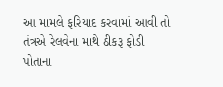આ મામલે ફરિયાદ કરવામાં આવી તો તંત્રએ રેલવેના માથે ઠીકરૂ ફોડી પોતાના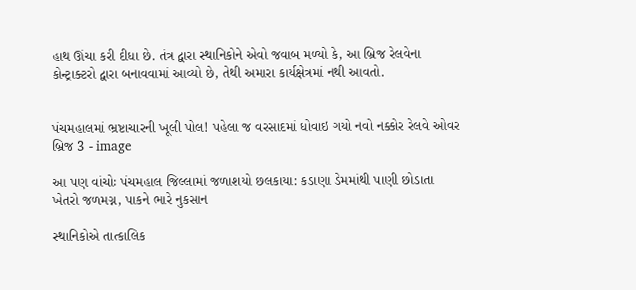હાથ ઊંચા કરી દીધા છે. તંત્ર દ્વારા સ્થાનિકોને એવો જવાબ મળ્યો કે, આ બ્રિજ રેલવેના કોન્ટ્રાક્ટરો દ્વારા બનાવવામાં આવ્યો છે, તેથી અમારા કાર્યક્ષેત્રમાં નથી આવતો.


પંચમહાલમાં ભ્રષ્ટાચારની ખૂલી પોલ! પહેલા જ વરસાદમાં ધોવાઇ ગયો નવો નક્કોર રેલવે ઓવર બ્રિજ 3 - image

આ પણ વાંચોઃ પંચમહાલ જિલ્લામાં જળાશયો છલકાયા: કડાણા ડેમમાંથી પાણી છોડાતા ખેતરો જળમગ્ન, પાકને ભારે નુકસાન

સ્થાનિકોએ તાત્કાલિક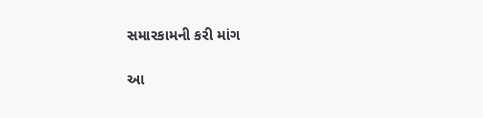સમારકામની કરી માંગ

આ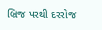બ્રિજ પરથી દરરોજ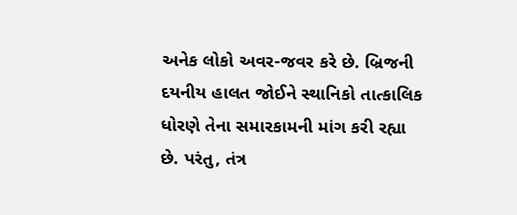અનેક લોકો અવર-જવર કરે છે. બ્રિજની દયનીય હાલત જોઈને સ્થાનિકો તાત્કાલિક ધોરણે તેના સમારકામની માંગ કરી રહ્યા છે. પરંતુ, તંત્ર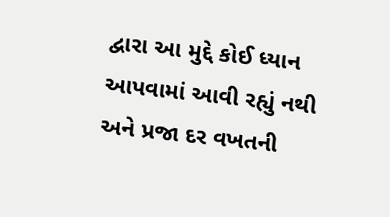દ્વારા આ મુદ્દે કોઈ ધ્યાન આપવામાં આવી રહ્યું નથી અને પ્રજા દર વખતની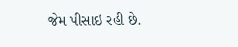જેમ પીસાઇ રહી છે.